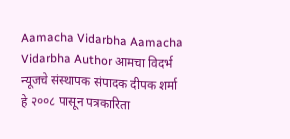Aamacha Vidarbha Aamacha Vidarbha Author आमचा विदर्भ न्यूजचे संस्थापक संपादक दीपक शर्मा हे २००८ पासून पत्रकारिता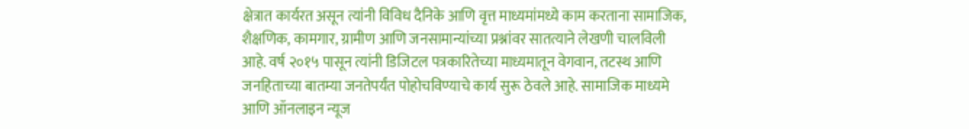क्षेत्रात कार्यरत असून त्यांनी विविध दैनिके आणि वृत्त माध्यमांमध्ये काम करताना सामाजिक, शैक्षणिक, कामगार, ग्रामीण आणि जनसामान्यांच्या प्रश्नांवर सातत्याने लेखणी चालविली आहे. वर्ष २०१५ पासून त्यांनी डिजिटल पत्रकारितेच्या माध्यमातून वेगवान, तटस्थ आणि जनहिताच्या बातम्या जनतेपर्यंत पोहोचविण्याचे कार्य सुरू ठेवले आहे. सामाजिक माध्यमे आणि ऑनलाइन न्यूज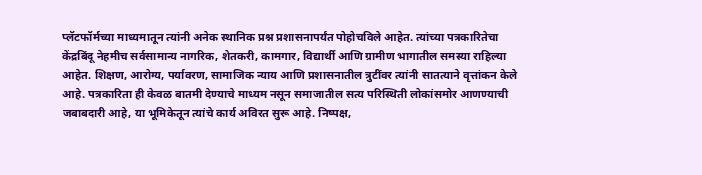प्लॅटफॉर्मच्या माध्यमातून त्यांनी अनेक स्थानिक प्रश्न प्रशासनापर्यंत पोहोचविले आहेत. त्यांच्या पत्रकारितेचा केंद्रबिंदू नेहमीच सर्वसामान्य नागरिक, शेतकरी, कामगार, विद्यार्थी आणि ग्रामीण भागातील समस्या राहिल्या आहेत. शिक्षण, आरोग्य, पर्यावरण, सामाजिक न्याय आणि प्रशासनातील त्रुटींवर त्यांनी सातत्याने वृत्तांकन केले आहे. पत्रकारिता ही केवळ बातमी देण्याचे माध्यम नसून समाजातील सत्य परिस्थिती लोकांसमोर आणण्याची जबाबदारी आहे, या भूमिकेतून त्यांचे कार्य अविरत सुरू आहे. निष्पक्ष,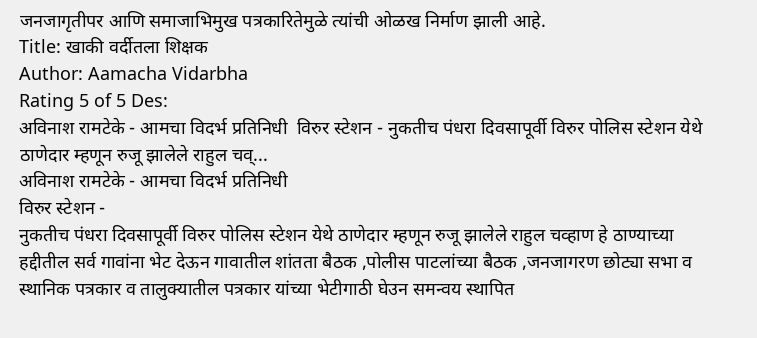जनजागृतीपर आणि समाजाभिमुख पत्रकारितेमुळे त्यांची ओळख निर्माण झाली आहे.
Title: खाकी वर्दीतला शिक्षक
Author: Aamacha Vidarbha
Rating 5 of 5 Des:
अविनाश रामटेके - आमचा विदर्भ प्रतिनिधी  विरुर स्टेशन - नुकतीच पंधरा दिवसापूर्वी विरुर पोलिस स्टेशन येथे ठाणेदार म्हणून रुजू झालेले राहुल चव्...
अविनाश रामटेके - आमचा विदर्भ प्रतिनिधी
विरुर स्टेशन -
नुकतीच पंधरा दिवसापूर्वी विरुर पोलिस स्टेशन येथे ठाणेदार म्हणून रुजू झालेले राहुल चव्हाण हे ठाण्याच्या हद्दीतील सर्व गावांना भेट देऊन गावातील शांतता बैठक ,पोलीस पाटलांच्या बैठक ,जनजागरण छोट्या सभा व स्थानिक पत्रकार व तालुक्यातील पत्रकार यांच्या भेटीगाठी घेउन समन्वय स्थापित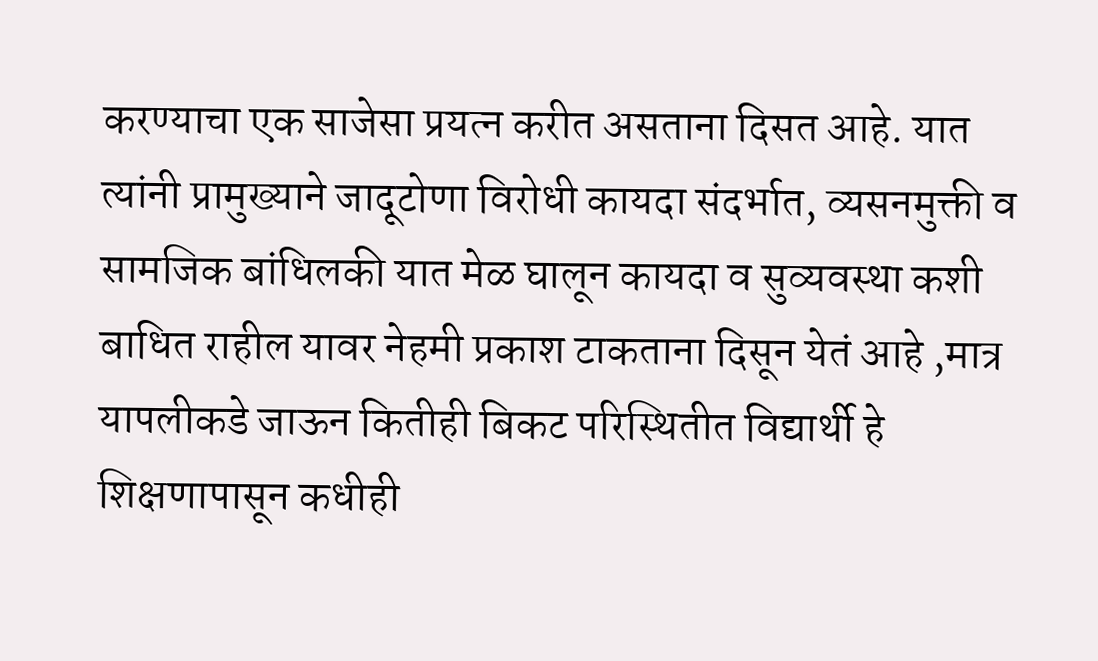करण्याचा एक साजेसा प्रयत्न करीत असताना दिसत आहे. यात त्यांनी प्रामुख्याने जादूटोणा विरोधी कायदा संदर्भात, व्यसनमुक्ती व सामजिक बांधिलकी यात मेळ घालून कायदा व सुव्यवस्था कशी  बाधित राहील यावर नेहमी प्रकाश टाकताना दिसून येतं आहे ,मात्र यापलीकडे जाऊन कितीही बिकट परिस्थितीत विद्यार्थी हे शिक्षणापासून कधीही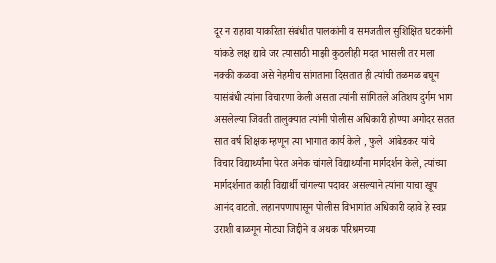दूर न राहावा याकरिता संबंधीत पालकांनी व समजतील सुशिक्षित घटकांनी यांकडे लक्ष द्यावे जर त्यासाठी माझी कुठलीही मदत भासली तर मला नक्की कळवा असे नेहमीच सांगताना दिसतात ही त्यांची तळमळ बघून यासंबंधी त्यांना विचारणा केली असता त्यांनी सांगितले अतिशय दुर्गम भाग असलेल्या जिवती तालुक्यात त्यांनी पोलीस अधिकारी होण्या अगोदर सतत सात वर्ष शिक्षक म्हणून त्या भागात कार्य केले , फुले  आंबेडकर यांचे विचार विद्यार्थ्यांना पेरत अनेक चांगले विद्यार्थ्यांना मार्गदर्शन केले, त्यांच्या मार्गदर्शनात काही विद्यार्थी चांगल्या पदावर असल्याने त्यांना याचा खूप आनंद वाटतो. लहानपणापासून पोलीस विभागांत अधिकारी व्हावे हे स्वप्न उराशी बाळगून मोट्या जिद्दीने व अथक परिश्रमच्या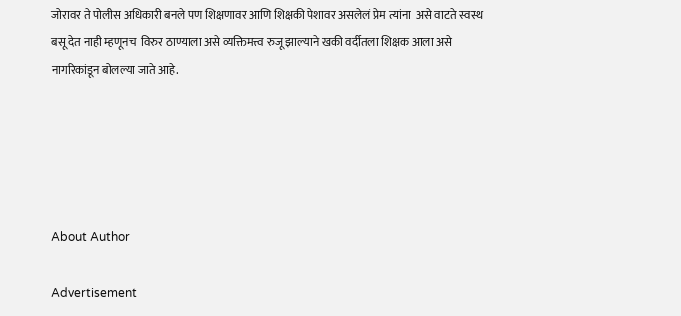जोरावर ते पोलीस अधिकारी बनले पण शिक्षणावर आणि शिक्षकी पेशावर असलेलं प्रेम त्यांना  असे वाटते स्वस्थ बसू देत नाही म्हणूनच  विरुर ठाण्याला असे व्यक्तिमत्त्व रुजू झाल्याने खकी वर्दीतला शिक्षक आला असे नागरिकांडून बोलल्या जाते आहे.





About Author

Advertisement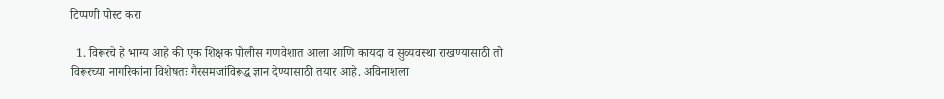टिप्पणी पोस्ट करा

  1. विरूरचे हे भाग्य आहे की एक शिक्षक पोलीस गणवेशात आला आणि कायदा व सुव्यवस्था राखण्यासाठी तो विरूरच्या नागरिकांना विशेषतः गैरसमजांविरूद्ध ज्ञान देण्यासाठी तयार आहे. अविनाशला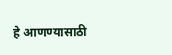हे आणण्यासाठी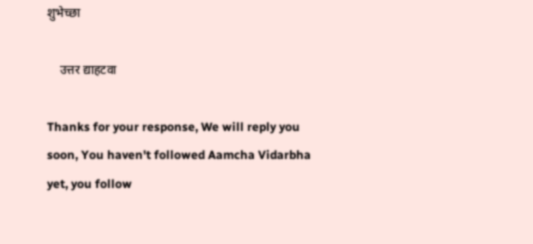शुभेच्छा

    उत्तर द्याहटवा

Thanks for your response, We will reply you soon, You haven't followed Aamcha Vidarbha yet, you follow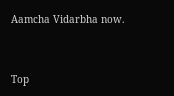Aamcha Vidarbha now.


Top